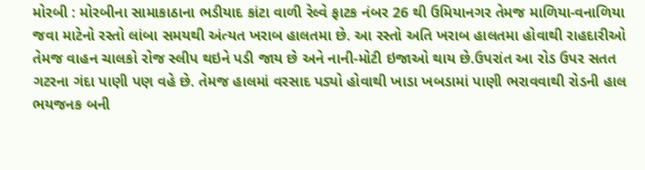મોરબી : મોરબીના સામાકાઠાના ભડીયાદ કાંટા વાળી રેલ્વે ફાટક નંબર 26 થી ઉમિયાનગર તેમજ માળિયા-વનાળિયા જવા માટેનો રસ્તો લાંબા સમયથી અંત્યત ખરાબ હાલતમા છે. આ રસ્તો અતિ ખરાબ હાલતમા હોવાથી રાહદારીઓ તેમજ વાહન ચાલકો રોજ સ્લીપ થઇને પડી જાય છે અને નાની-મોટી ઇજાઓ થાય છે.ઉપરાંત આ રોડ ઉપર સતત ગટરના ગંદા પાણી પણ વહે છે. તેમજ હાલમાં વરસાદ પડ્યો હોવાથી ખાડા ખબડામાં પાણી ભરાવવાથી રોડની હાલ ભયજનક બની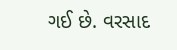ગઈ છે. વરસાદ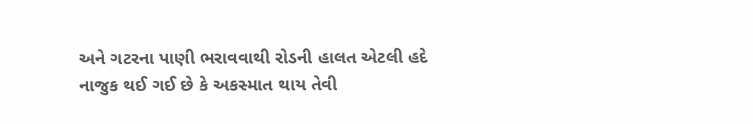અને ગટરના પાણી ભરાવવાથી રોડની હાલત એટલી હદે નાજુક થઈ ગઈ છે કે અકસ્માત થાય તેવી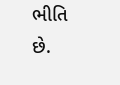ભીતિ છે.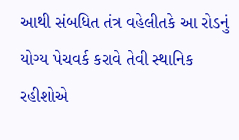આથી સંબધિત તંત્ર વહેલીતકે આ રોડનું યોગ્ય પેચવર્ક કરાવે તેવી સ્થાનિક રહીશોએ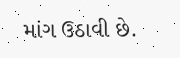માંગ ઉઠાવી છે.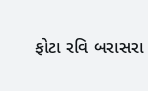ફોટા રવિ બરાસરા